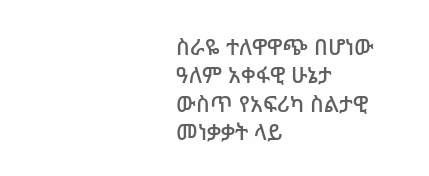ስራዬ ተለዋዋጭ በሆነው ዓለም አቀፋዊ ሁኔታ ውስጥ የአፍሪካ ስልታዊ መነቃቃት ላይ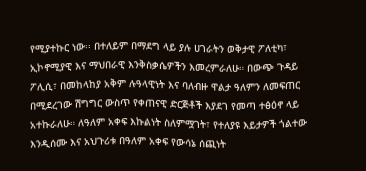የሚያተኩር ነው፡፡ በተለይም በማደግ ላይ ያሉ ሀገራትን ወቅታዊ ፖለቲካ፣ ኢኮኖሚያዊ እና ማህበራዊ እንቅስቃሴዎችን እመረምራለሁ። በውጭ ጉዳይ ፖሊሲ፣ በመከላከያ አቅም ሉዓላዊነት እና ባለብዙ ዋልታ ዓለምን ለመፍጠር በሚደረገው ሽግግር ውስጥ የቀጠናዊ ድርጅቶች እያደገ የመጣ ተፅዕኖ ላይ አተኩራለሁ። ለዓለም አቀፍ እኩልነት ስለምሟገት፣ የተለያዩ እይታዎች ጎልተው እንዲሰሙ እና አህጉሪቱ በዓለም አቀፍ የውሳኔ ሰጪነት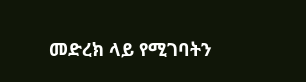መድረክ ላይ የሚገባትን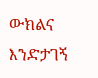ውክልና እንድታገኝ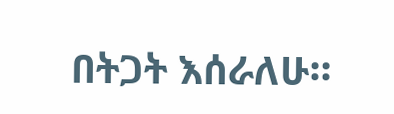በትጋት እሰራለሁ።